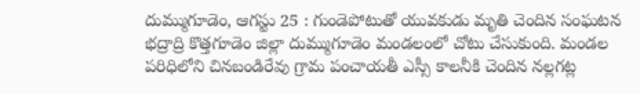దుమ్ముగూడెం, ఆగస్టు 25 : గుండెపోటుతో యువకుడు మృతి చెందిన సంఘటన భద్రాద్రి కొత్తగూడెం జిల్లా దుమ్ముగూడెం మండలంలో చోటు చేసుకుంది. మండల పరిధిలోని చినబండిరేవు గ్రామ పంచాయతీ ఎస్సీ కాలనీకి చెందిన నల్లగట్ల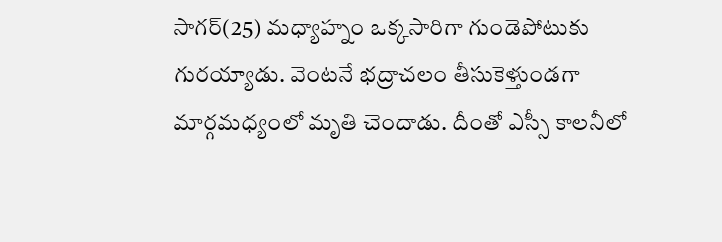సాగర్(25) మధ్యాహ్నం ఒక్కసారిగా గుండెపోటుకు గురయ్యాడు. వెంటనే భద్రాచలం తీసుకెళ్తుండగా మార్గమధ్యంలో మృతి చెందాడు. దీంతో ఎస్సీ కాలనీలో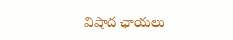విషాద ఛాయలు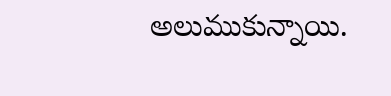అలుముకున్నాయి.